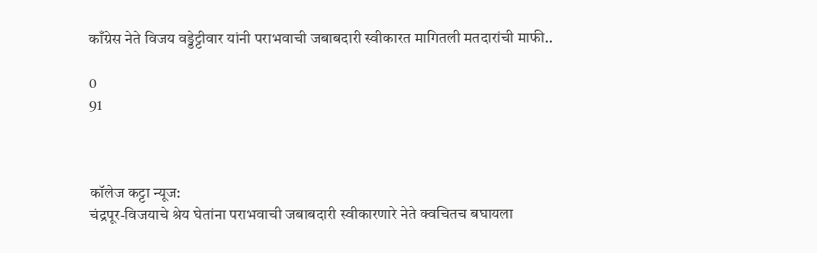काँग्रेस नेते विजय वड्डेट्टीवार यांनी पराभवाची जबाबदारी स्वीकारत मागितली मतदारांची माफी..

0
91



कॉलेज कट्टा न्यूज:
चंद्रपूर-विजयाचे श्रेय घेतांना पराभवाची जबाबदारी स्वीकारणारे नेते क्वचितच बघायला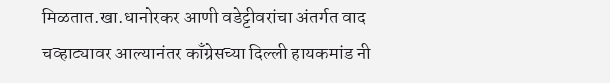मिळतात.खा.धानोरकर आणी वडेट्टीवरांचा अंतर्गत वाद चव्हाट्यावर आल्यानंतर काँग्रेसच्या दिल्ली हायकमांड नी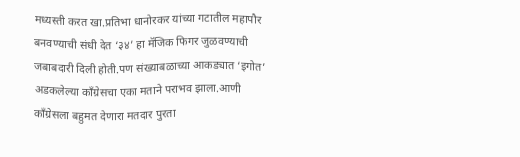मध्यस्ती करत खा.प्रतिभा धानोरकर यांच्या गटातील महापौर बनवण्याची संधी देत ‘३४’ हा मॅजिक फिगर जुळवण्याची जबाबदारी दिली होती.पण संख्याबळाच्या आकड्यात ‘इगोत’ अडकलेल्या काँग्रेसचा एका मताने पराभव झाला.आणी काँग्रेसला बहुमत देणारा मतदार पुरता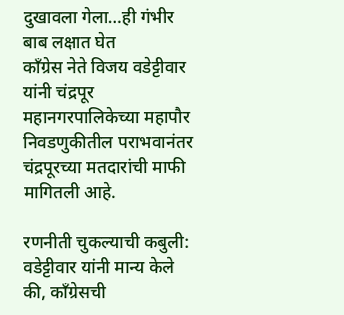दुखावला गेला…ही गंभीर बाब लक्षात घेत
काँग्रेस नेते विजय वडेट्टीवार यांनी चंद्रपूर महानगरपालिकेच्या महापौर निवडणुकीतील पराभवानंतर चंद्रपूरच्या मतदारांची माफी मागितली आहे.

रणनीती चुकल्याची कबुली: वडेट्टीवार यांनी मान्य केले की, काँग्रेसची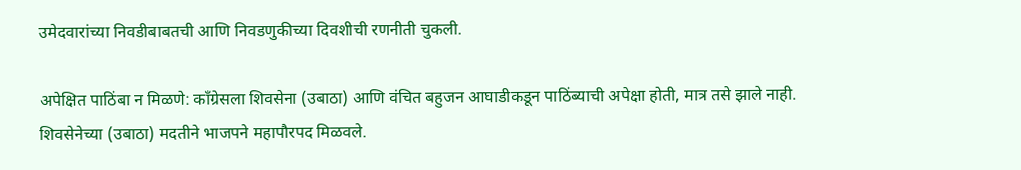उमेदवारांच्या निवडीबाबतची आणि निवडणुकीच्या दिवशीची रणनीती चुकली.

अपेक्षित पाठिंबा न मिळणे: काँग्रेसला शिवसेना (उबाठा) आणि वंचित बहुजन आघाडीकडून पाठिंब्याची अपेक्षा होती, मात्र तसे झाले नाही. शिवसेनेच्या (उबाठा) मदतीने भाजपने महापौरपद मिळवले.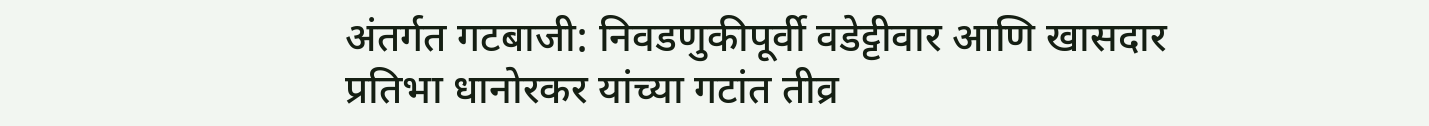अंतर्गत गटबाजी: निवडणुकीपूर्वी वडेट्टीवार आणि खासदार प्रतिभा धानोरकर यांच्या गटांत तीव्र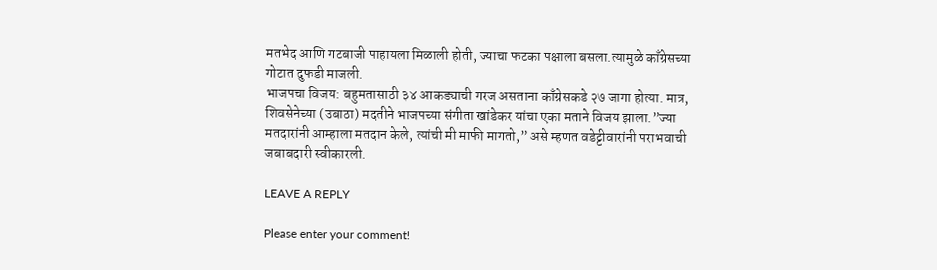मतभेद आणि गटबाजी पाहायला मिळाली होती, ज्याचा फटका पक्षाला बसला.त्यामुळे काँग्रेसच्या गोटात दुफडी माजली.
भाजपचा विजय: बहुमतासाठी ३४ आकड्याची गरज असताना काँग्रेसकडे २७ जागा होत्या. मात्र, शिवसेनेच्या (उबाठा) मदतीने भाजपच्या संगीता खांडेकर यांचा एका मताने विजय झाला.”ज्या मतदारांनी आम्हाला मतदान केले, त्यांची मी माफी मागतो,” असे म्हणत वडेट्टीवारांनी पराभवाची जबाबदारी स्वीकारली.

LEAVE A REPLY

Please enter your comment!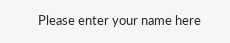Please enter your name here